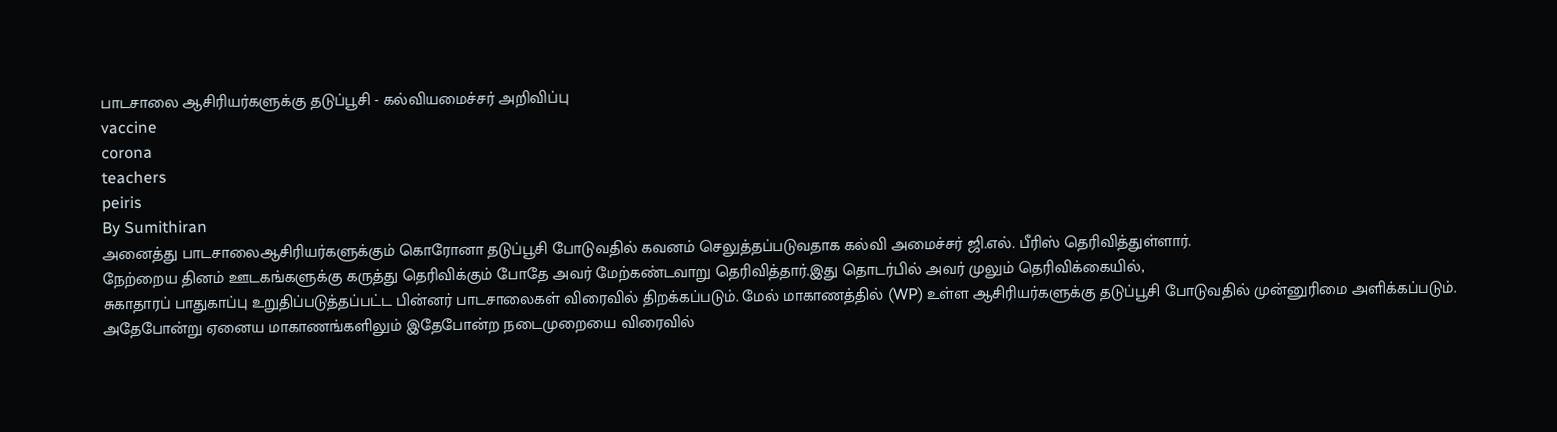பாடசாலை ஆசிரியர்களுக்கு தடுப்பூசி - கல்வியமைச்சர் அறிவிப்பு
vaccine
corona
teachers
peiris
By Sumithiran
அனைத்து பாடசாலைஆசிரியர்களுக்கும் கொரோனா தடுப்பூசி போடுவதில் கவனம் செலுத்தப்படுவதாக கல்வி அமைச்சர் ஜி.எல். பீரிஸ் தெரிவித்துள்ளார்.
நேற்றைய தினம் ஊடகங்களுக்கு கருத்து தெரிவிக்கும் போதே அவர் மேற்கண்டவாறு தெரிவித்தார்.இது தொடர்பில் அவர் முலும் தெரிவிக்கையில்,
சுகாதாரப் பாதுகாப்பு உறுதிப்படுத்தப்பட்ட பின்னர் பாடசாலைகள் விரைவில் திறக்கப்படும். மேல் மாகாணத்தில் (WP) உள்ள ஆசிரியர்களுக்கு தடுப்பூசி போடுவதில் முன்னுரிமை அளிக்கப்படும்.
அதேபோன்று ஏனைய மாகாணங்களிலும் இதேபோன்ற நடைமுறையை விரைவில்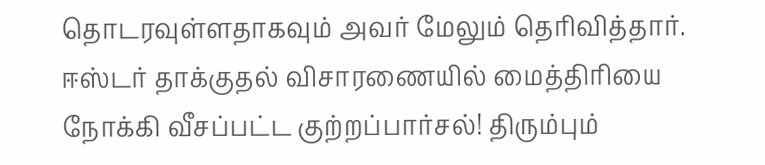தொடரவுள்ளதாகவும் அவர் மேலும் தெரிவித்தார்.
ஈஸ்டர் தாக்குதல் விசாரணையில் மைத்திரியை நோக்கி வீசப்பட்ட குற்றப்பார்சல்! திரும்பும்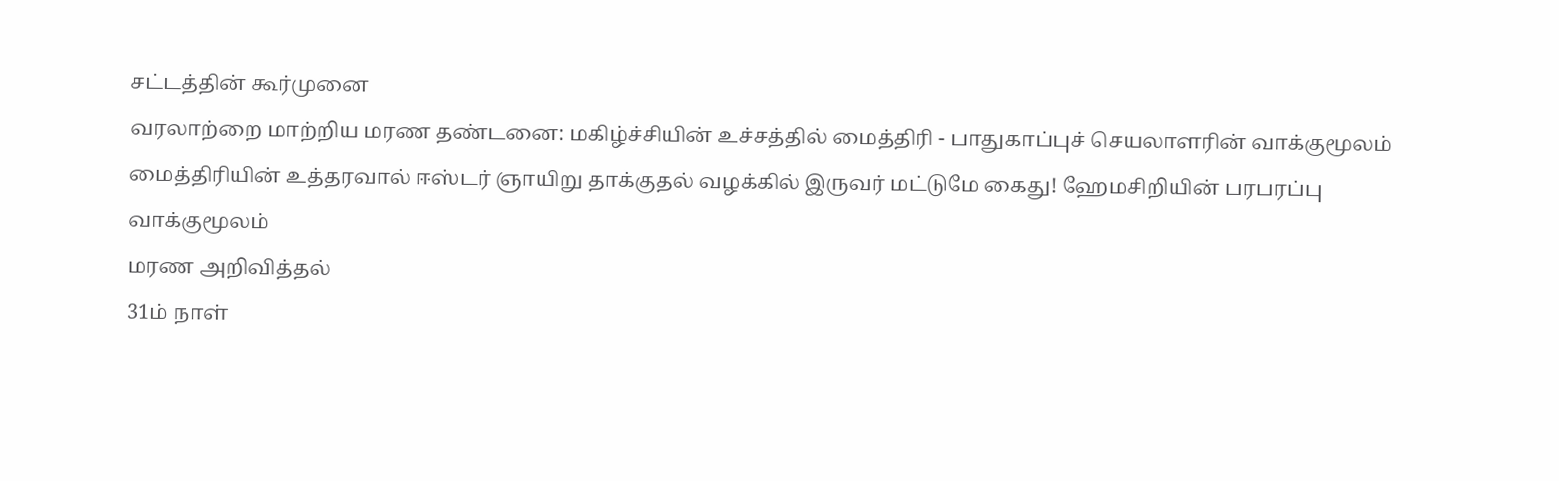சட்டத்தின் கூர்முனை
வரலாற்றை மாற்றிய மரண தண்டனை: மகிழ்ச்சியின் உச்சத்தில் மைத்திரி - பாதுகாப்புச் செயலாளரின் வாக்குமூலம்
மைத்திரியின் உத்தரவால் ஈஸ்டர் ஞாயிறு தாக்குதல் வழக்கில் இருவர் மட்டுமே கைது! ஹேமசிறியின் பரபரப்பு வாக்குமூலம்
மரண அறிவித்தல்
31ம் நாள்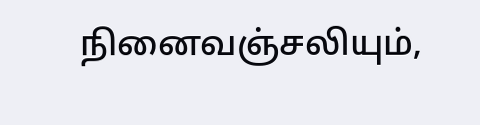நினைவஞ்சலியும்,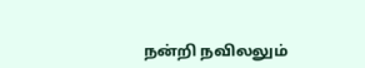நன்றி நவிலலும்